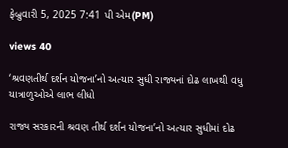ફેબ્રુવારી 5, 2025 7:41 પી એમ(PM)

views 40

‘શ્રવણતીર્થ દર્શન યોજના’નો અત્યાર સુધી રાજ્યનાં દોઢ લાખથી વધુ યાત્રાળુઓએ લાભ લીધો

રાજ્ય સરકારની શ્રવણ તીર્થ દર્શન યોજના’નો અત્યાર સુધીમાં દોઢ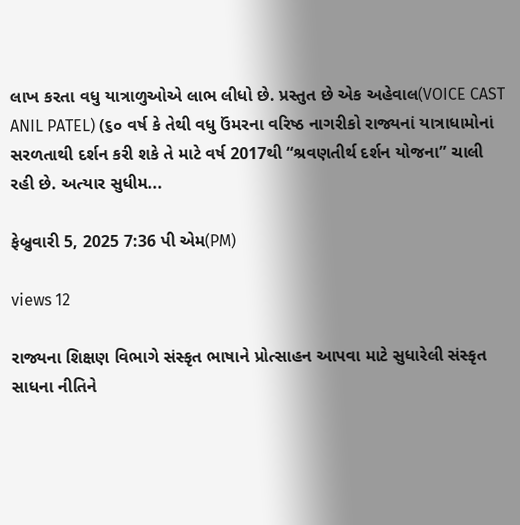લાખ કરતા વધુ યાત્રાળુઓએ લાભ લીધો છે. પ્રસ્તુત છે એક અહેવાલ(VOICE CAST ANIL PATEL) (૬૦ વર્ષ કે તેથી વધુ ઉંમરના વરિષ્ઠ નાગરીકો રાજ્યનાં યાત્રાધામોનાં સરળતાથી દર્શન કરી શકે તે માટે વર્ષ 2017થી “શ્રવણતીર્થ દર્શન યોજના” ચાલી રહી છે. અત્યાર સુધીમ...

ફેબ્રુવારી 5, 2025 7:36 પી એમ(PM)

views 12

રાજ્યના શિક્ષણ વિભાગે સંસ્કૃત ભાષાને પ્રોત્સાહન આપવા માટે સુધારેલી સંસ્કૃત સાધના નીતિને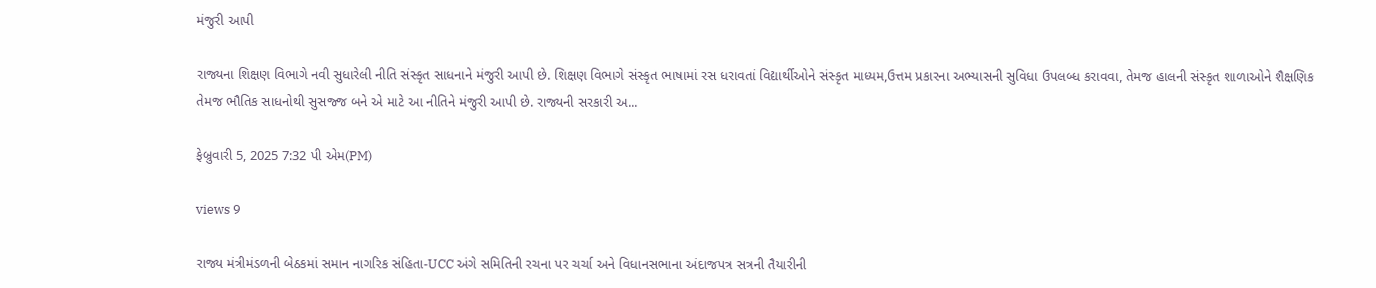મંજુરી આપી

રાજ્યના શિક્ષણ વિભાગે નવી સુધારેલી નીતિ સંસ્કૃત સાધનાને મંજુરી આપી છે. શિક્ષણ વિભાગે સંસ્કૃત ભાષામાં રસ ધરાવતાં વિદ્યાર્થીઓને સંસ્કૃત માધ્યમ,ઉત્તમ પ્રકારના અભ્યાસની સુવિધા ઉપલબ્ધ કરાવવા, તેમજ હાલની સંસ્કૃત શાળાઓને શૈક્ષણિક તેમજ ભૌતિક સાધનોથી સુસજ્જ બને એ માટે આ નીતિને મંજુરી આપી છે. રાજ્યની સરકારી અ...

ફેબ્રુવારી 5, 2025 7:32 પી એમ(PM)

views 9

રાજ્ય મંત્રીમંડળની બેઠકમાં સમાન નાગરિક સંહિતા-UCC અંગે સમિતિની રચના પર ચર્ચા અને વિધાનસભાના અંદાજપત્ર સત્રની તૈયારીની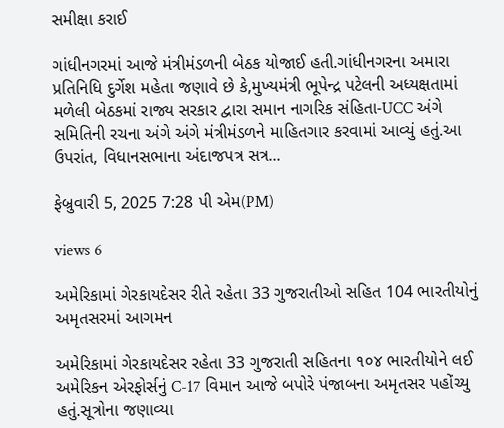સમીક્ષા કરાઈ

ગાંધીનગરમાં આજે મંત્રીમંડળની બેઠક યોજાઈ હતી.ગાંધીનગરના અમારા પ્રતિનિધિ દુર્ગેશ મહેતા જણાવે છે કે,મુખ્યમંત્રી ભૂપેન્દ્ર પટેલની અધ્યક્ષતામાં મળેલી બેઠકમાં રાજ્ય સરકાર દ્વારા સમાન નાગરિક સંહિતા-UCC અંગે સમિતિની રચના અંગે અંગે મંત્રીમંડળને માહિતગાર કરવામાં આવ્યું હતું.આ ઉપરાંત, વિધાનસભાના અંદાજપત્ર સત્ર...

ફેબ્રુવારી 5, 2025 7:28 પી એમ(PM)

views 6

અમેરિકામાં ગેરકાયદેસર રીતે રહેતા 33 ગુજરાતીઓ સહિત 104 ભારતીયોનું અમૃતસરમાં આગમન

અમેરિકામાં ગેરકાયદેસર રહેતા 33 ગુજરાતી સહિતના ૧૦૪ ભારતીયોને લઈ અમેરિકન એરફોર્સનું C-17 વિમાન આજે બપોરે પંજાબના અમૃતસર પહોંચ્યુ  હતું.સૂત્રોના જણાવ્યા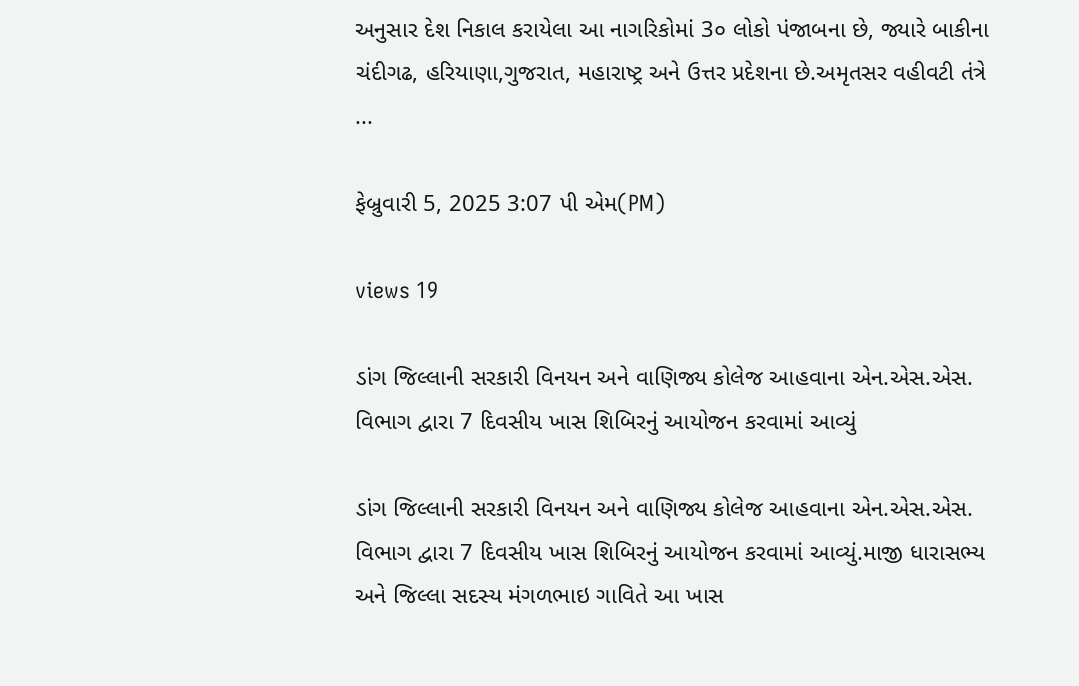અનુસાર દેશ નિકાલ કરાયેલા આ નાગરિકોમાં 3૦ લોકો પંજાબના છે, જ્યારે બાકીના ચંદીગઢ, હરિયાણા,ગુજરાત, મહારાષ્ટ્ર અને ઉત્તર પ્રદેશના છે.અમૃતસર વહીવટી તંત્રે ...

ફેબ્રુવારી 5, 2025 3:07 પી એમ(PM)

views 19

ડાંગ જિલ્લાની સરકારી વિનયન અને વાણિજ્ય કોલેજ આહવાના એન.એસ.એસ. વિભાગ દ્વારા 7 દિવસીય ખાસ શિબિરનું આયોજન કરવામાં આવ્યું

ડાંગ જિલ્લાની સરકારી વિનયન અને વાણિજ્ય કોલેજ આહવાના એન.એસ.એસ. વિભાગ દ્વારા 7 દિવસીય ખાસ શિબિરનું આયોજન કરવામાં આવ્યું.માજી ધારાસભ્ય અને જિલ્લા સદસ્ય મંગળભાઇ ગાવિતે આ ખાસ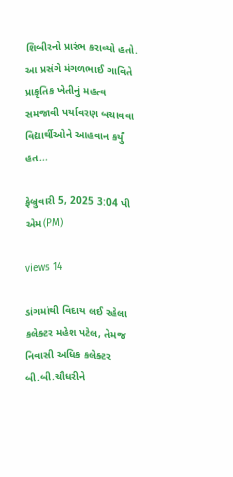શિબીરનો પ્રારંભ કરાવ્યો હતો. આ પ્રસંગે મંગળભાઈ ગાવિતે પ્રાકૃતિક ખેતીનું મહત્વ સમજાવી પર્યાવરણ બચાવવા વિદ્યાર્થીઓને આહવાન કર્યું હત...

ફેબ્રુવારી 5, 2025 3:04 પી એમ(PM)

views 14

ડાંગમાંથી વિદાય લઈ રહેલા કલેક્ટર મહેશ પટેલ, તેમજ નિવાસી અધિક કલેક્ટર બી.બી.ચૌધરીને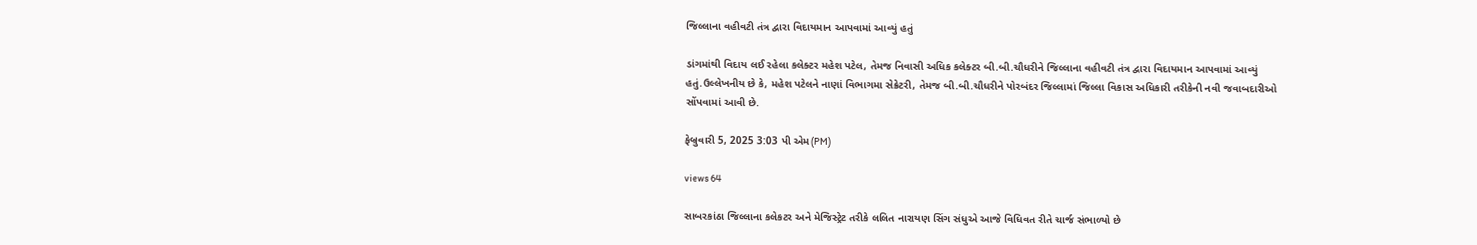જિલ્લાના વહીવટી તંત્ર દ્વારા વિદાયમાન આપવામાં આવ્યું હતું

ડાંગમાંથી વિદાય લઈ રહેલા કલેક્ટર મહેશ પટેલ, તેમજ નિવાસી અધિક કલેક્ટર બી.બી.ચૌધરીને જિલ્લાના વહીવટી તંત્ર દ્વારા વિદાયમાન આપવામાં આવ્યું હતું.ઉલ્લેખનીય છે કે, મહેશ પટેલને નાણાં વિભાગમા સેક્રેટરી, તેમજ બી.બી.ચૌધરીને પોરબંદર જિલ્લામાં જિલ્લા વિકાસ અધિકારી તરીકેની નવી જવાબદારીઓ સોંપવામાં આવી છે.

ફેબ્રુવારી 5, 2025 3:03 પી એમ(PM)

views 64

સાબરકાંઠા જિલ્લાના કલેકટર અને મેજિસ્ટ્રેટ તરીકે લલિત નારાયણ સિંગ સંધુએ આજે વિધિવત રીતે ચાર્જ સંભાળ્યો છે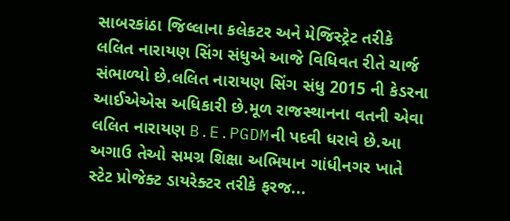સાબરકાંઠા જિલ્લાના કલેકટર અને મેજિસ્ટ્રેટ તરીકે લલિત નારાયણ સિંગ સંધુએ આજે વિધિવત રીતે ચાર્જ સંભાળ્યો છે.લલિત નારાયણ સિંગ સંધુ 2015 ની કેડરના આઈએએસ અધિકારી છે.મૂળ રાજસ્થાનના વતની એવા લલિત નારાયણ B.E.PGDMની પદવી ધરાવે છે.આ અગાઉ તેઓ સમગ્ર શિક્ષા અભિયાન ગાંધીનગર ખાતે સ્ટેટ પ્રોજેક્ટ ડાયરેક્ટર તરીકે ફરજ...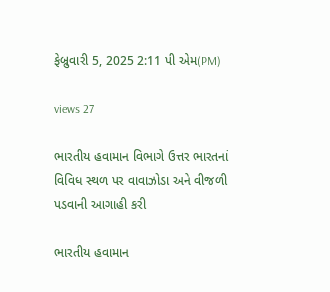ફેબ્રુવારી 5, 2025 2:11 પી એમ(PM)

views 27

ભારતીય હવામાન વિભાગે ઉત્તર ભારતનાં વિવિધ સ્થળ પર વાવાઝોડા અને વીજળી પડવાની આગાહી કરી

ભારતીય હવામાન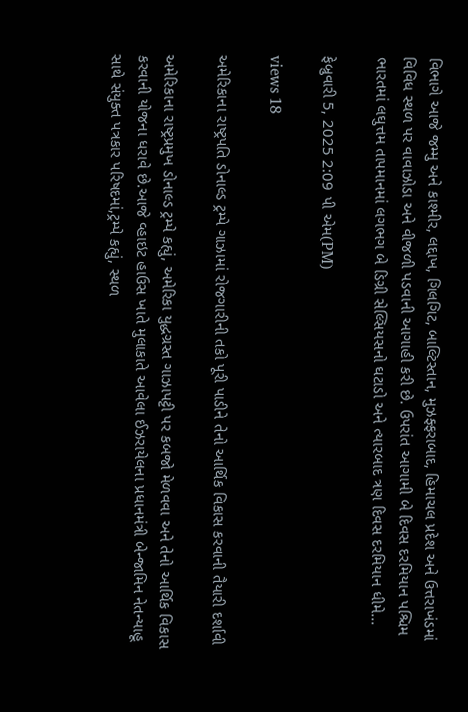વિભાગે આજે જમ્મુ અને કાશ્મીર, લદ્દાખ, ગિલગિટ, બાલ્ટિસ્તાન, મુઝફ્ફરાબાદ, હિમાચલ પ્રદેશ અને ઉત્તરાખંડમાં વિવિધ સ્થળ પર વાવાઝોડા અને વીજળી પડવાની આગાહી કરી છે. ઉપરાંત આગામી બે દિવસ દરમિયાન પશ્ચિમ ભારતમાં લઘુત્તમ તાપમાનમાં લગભગ બે ડિગ્રી સેલ્સિયસનો ઘટાડો અને ત્યારબાદ ત્રણ દિવસ દરમિયાન ધીમે...

ફેબ્રુવારી 5, 2025 2:09 પી એમ(PM)

views 18

અમેરિકાના રાષ્ટ્રપતિ ડોનાલ્ડ ટ્રમ્પે ગાઝામાં રોજગારીની તકો પૂરી પાડીને તેનો આર્થિક વિકાસ કરવાની તૈયારી દર્શાવી

અમેરિકાના રાષ્ટ્રપ્રમુખ ડોનાલ્ડ ટ્રમ્પે કહ્યું, અમેરિકા યુદ્ધગ્રસ્ત ગાઝાપટ્ટી પર કબજો મેળવવા અને તેનો આર્થિક વિકાસ કરવાની યોજના ધરાવે છે.આજે વ્હાઇટ હાઉસ ખાતે મુલાકાતે આવેલા ઈઝરાયેલના પ્રધાનમંત્રી બેન્જામિન નેતન્યાહૂ સાથે સંયુક્ત પત્રકાર પરિષદમાં,ટ્રમ્પે કહ્યું, સ્થળ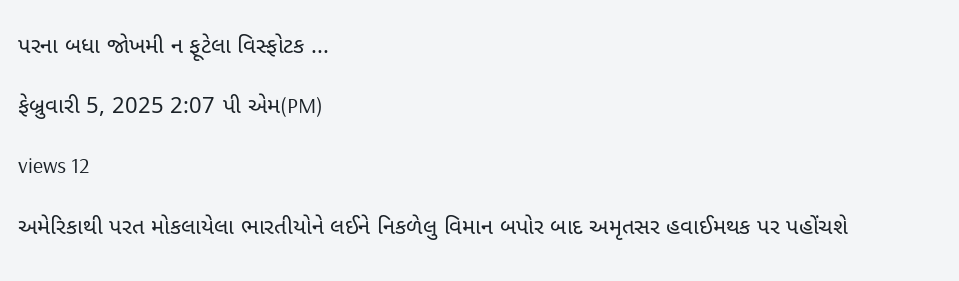પરના બધા જોખમી ન ફૂટેલા વિસ્ફોટક ...

ફેબ્રુવારી 5, 2025 2:07 પી એમ(PM)

views 12

અમેરિકાથી પરત મોકલાયેલા ભારતીયોને લઈને નિકળેલુ વિમાન બપોર બાદ અમૃતસર હવાઈમથક પર પહોંચશે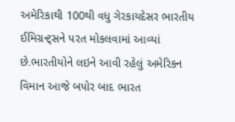અમેરિકાથી 100થી વધુ ગેરકાયદેસર ભારતીય ઈમિગ્રન્ટ્સને પરત મોકલવામાં આવ્યાં છે.ભારતીયોને લઇને આવી રહેલું અમેરિકન વિમાન આજે બપોર બાદ ભારત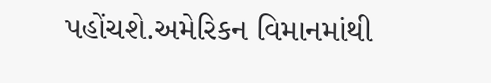પહોંચશે.અમેરિકન વિમાનમાંથી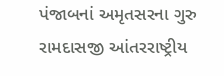પંજાબનાં અમૃતસરના ગુરુ રામદાસજી આંતરરાષ્ટ્રીય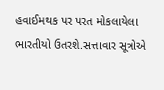હવાઈમથક પર પરત મોકલાયેલા ભારતીયો ઉતરશે.સત્તાવાર સૂત્રોએ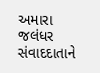અમારા જલંધર સંવાદદાતાને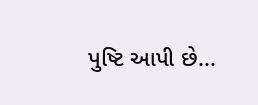પુષ્ટિ આપી છે...